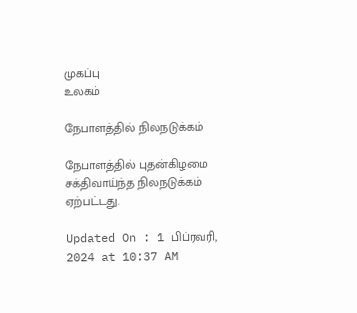முகப்பு
உலகம்

நேபாளத்தில் நிலநடுக்கம்

நேபாளத்தில் புதன்கிழமை சக்திவாய்ந்த நிலநடுக்கம் ஏற்பட்டது.

Updated On : 1 பிப்ரவரி, 2024 at 10:37 AM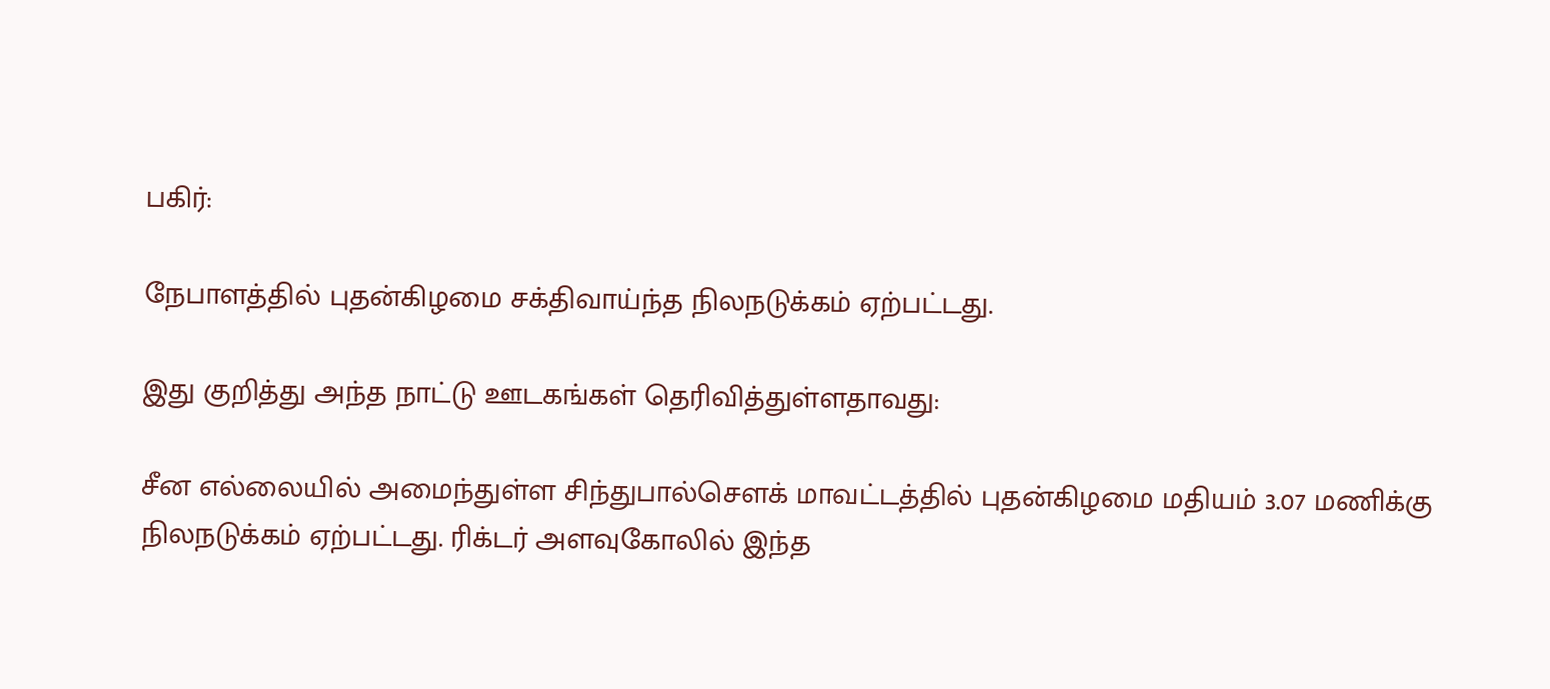பகிர்:

நேபாளத்தில் புதன்கிழமை சக்திவாய்ந்த நிலநடுக்கம் ஏற்பட்டது.

இது குறித்து அந்த நாட்டு ஊடகங்கள் தெரிவித்துள்ளதாவது:

சீன எல்லையில் அமைந்துள்ள சிந்துபால்சௌக் மாவட்டத்தில் புதன்கிழமை மதியம் 3.07 மணிக்கு நிலநடுக்கம் ஏற்பட்டது. ரிக்டர் அளவுகோலில் இந்த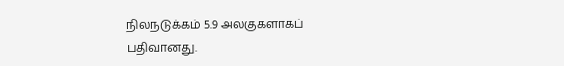நிலநடுக்கம் 5.9 அலகுகளாகப் பதிவானது.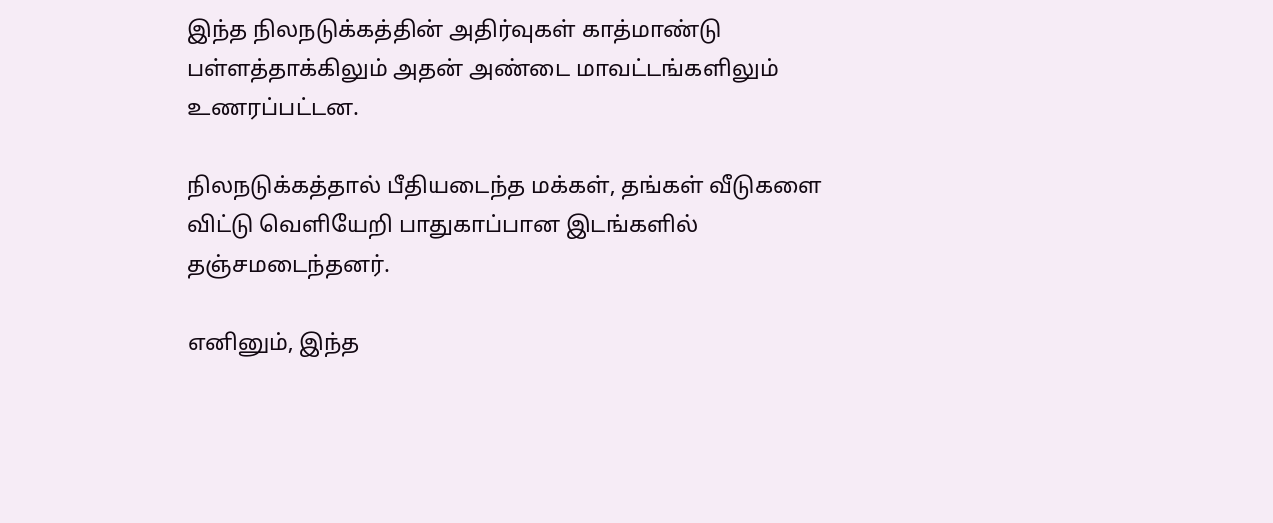இந்த நிலநடுக்கத்தின் அதிர்வுகள் காத்மாண்டு பள்ளத்தாக்கிலும் அதன் அண்டை மாவட்டங்களிலும் உணரப்பட்டன.

நிலநடுக்கத்தால் பீதியடைந்த மக்கள், தங்கள் வீடுகளை விட்டு வெளியேறி பாதுகாப்பான இடங்களில் தஞ்சமடைந்தனர்.

எனினும், இந்த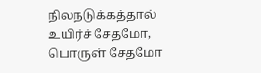நிலநடுக்கத்தால் உயிர்ச் சேதமோ, பொருள் சேதமோ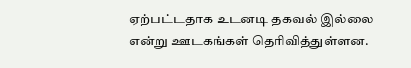ஏற்பட்டதாக உடனடி தகவல் இல்லை என்று ஊடகங்கள் தெரிவித்துள்ளன.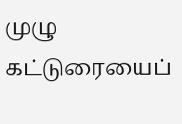முழு கட்டுரையைப்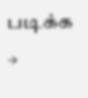படிக்க →